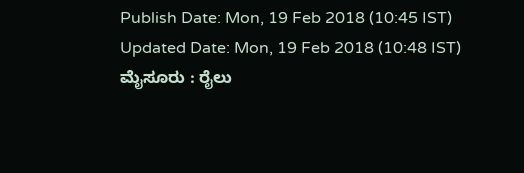Publish Date: Mon, 19 Feb 2018 (10:45 IST)
Updated Date: Mon, 19 Feb 2018 (10:48 IST)
ಮೈಸೂರು : ರೈಲು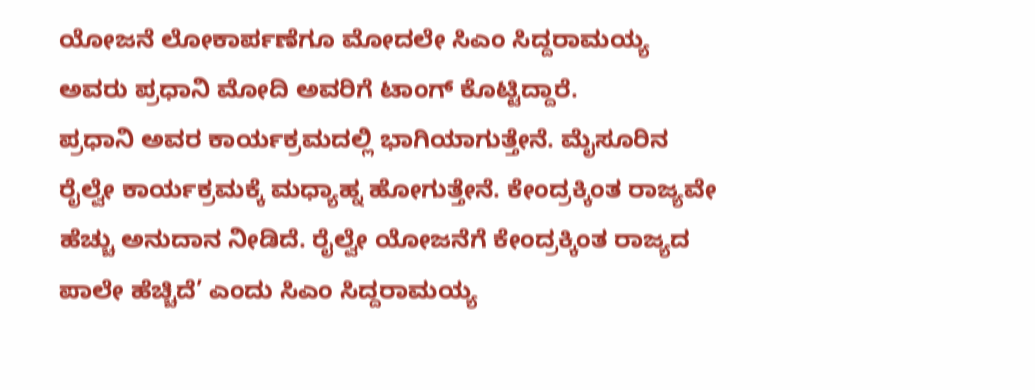ಯೋಜನೆ ಲೋಕಾರ್ಪಣೆಗೂ ಮೋದಲೇ ಸಿಎಂ ಸಿದ್ದರಾಮಯ್ಯ ಅವರು ಪ್ರಧಾನಿ ಮೋದಿ ಅವರಿಗೆ ಟಾಂಗ್ ಕೊಟ್ಟಿದ್ದಾರೆ.
ಪ್ರಧಾನಿ ಅವರ ಕಾರ್ಯಕ್ರಮದಲ್ಲಿ ಭಾಗಿಯಾಗುತ್ತೇನೆ. ಮೈಸೂರಿನ ರೈಲ್ವೇ ಕಾರ್ಯಕ್ರಮಕ್ಕೆ ಮಧ್ಯಾಹ್ನ ಹೋಗುತ್ತೇನೆ. ಕೇಂದ್ರಕ್ಕಿಂತ ರಾಜ್ಯವೇ ಹೆಚ್ಚು ಅನುದಾನ ನೀಡಿದೆ. ರೈಲ್ವೇ ಯೋಜನೆಗೆ ಕೇಂದ್ರಕ್ಕಿಂತ ರಾಜ್ಯದ ಪಾಲೇ ಹೆಚ್ಚಿದೆ’ ಎಂದು ಸಿಎಂ ಸಿದ್ದರಾಮಯ್ಯ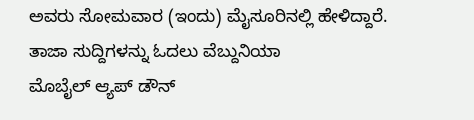ಅವರು ಸೋಮವಾರ (ಇಂದು) ಮೈಸೂರಿನಲ್ಲಿ ಹೇಳಿದ್ದಾರೆ.
ತಾಜಾ ಸುದ್ದಿಗಳನ್ನು ಓದಲು ವೆಬ್ದುನಿಯಾ
ಮೊಬೈಲ್ ಆ್ಯಪ್ ಡೌನ್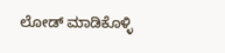ಲೋಡ್ ಮಾಡಿಕೊಳ್ಳಿ